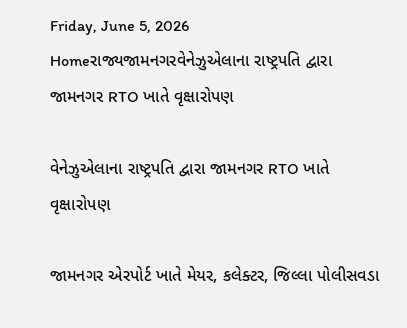Friday, June 5, 2026
Homeરાજ્યજામનગરવેનેઝુએલાના રાષ્ટ્રપતિ દ્વારા જામનગર RTO ખાતે વૃક્ષારોપણ

વેનેઝુએલાના રાષ્ટ્રપતિ દ્વારા જામનગર RTO ખાતે વૃક્ષારોપણ

જામનગર એરપોર્ટ ખાતે મેયર, કલેક્ટર, જિલ્લા પોલીસવડા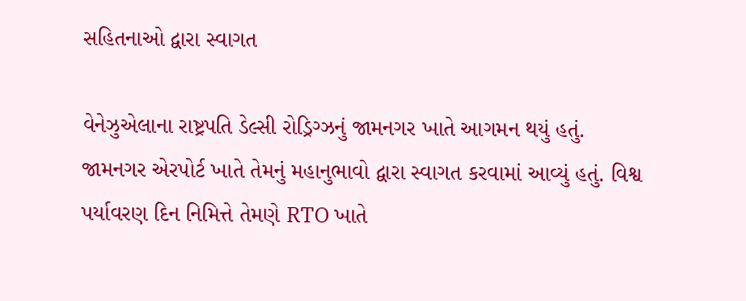સહિતનાઓ દ્વારા સ્વાગત

વેનેઝુએલાના રાષ્ટ્રપતિ ડેલ્સી રોડ્રિગ્ઝનું જામનગર ખાતે આગમન થયું હતું. જામનગર એરપોર્ટ ખાતે તેમનું મહાનુભાવો દ્વારા સ્વાગત કરવામાં આવ્યું હતું. વિશ્વ પર્યાવરણ દિન નિમિત્તે તેમણે RTO ખાતે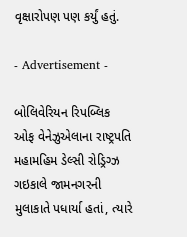વૃક્ષારોપણ પણ કર્યું હતું.

- Advertisement -

બોલિવેરિયન રિપબ્લિક ઓફ વેનેઝુએલાના રાષ્ટ્રપતિ મહામહિમ ડેલ્સી રોડ્રિગ્ઝ ગઇકાલે જામનગરની મુલાકાતે પધાર્યા હતાં, ત્યારે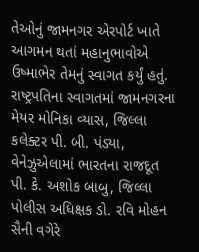તેઓનું જામનગર એરપોર્ટ ખાતે આગમન થતાં મહાનુભાવોએ ઉષ્માભેર તેમનું સ્વાગત કર્યું હતું. રાષ્ટ્રપતિના સ્વાગતમાં જામનગરના મેયર મોનિકા વ્યાસ, જિલ્લા કલેક્ટર પી. બી. પંડ્યા, વેનેઝુએલામાં ભારતના રાજદૂત પી. કે. અશોક બાબુ, જિલ્લા પોલીસ અધિક્ષક ડો. રવિ મોહન સૈની વગેરે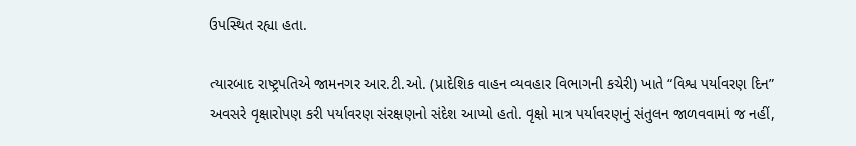ઉપસ્થિત રહ્યા હતા.

ત્યારબાદ રાષ્ટ્રપતિએ જામનગર આર.ટી.ઓ. (પ્રાદેશિક વાહન વ્યવહાર વિભાગની કચેરી) ખાતે “વિશ્વ પર્યાવરણ દિન” અવસરે વૃક્ષારોપણ કરી પર્યાવરણ સંરક્ષણનો સંદેશ આપ્યો હતો. વૃક્ષો માત્ર પર્યાવરણનું સંતુલન જાળવવામાં જ નહીં,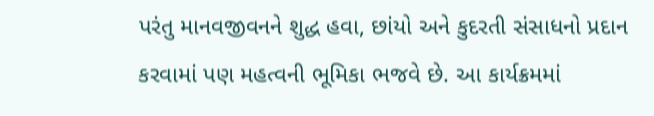પરંતુ માનવજીવનને શુદ્ધ હવા, છાંયો અને કુદરતી સંસાધનો પ્રદાન કરવામાં પણ મહત્વની ભૂમિકા ભજવે છે. આ કાર્યક્રમમાં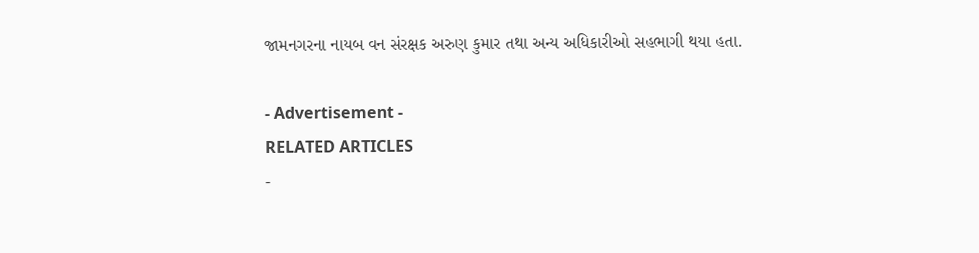જામનગરના નાયબ વન સંરક્ષક અરુણ કુમાર તથા અન્ય અધિકારીઓ સહભાગી થયા હતા.

- Advertisement -
RELATED ARTICLES
-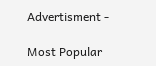Advertisment -

Most Popular